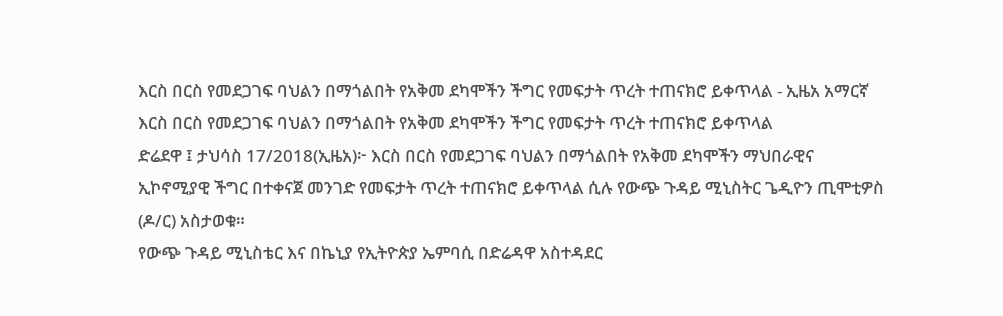እርስ በርስ የመደጋገፍ ባህልን በማጎልበት የአቅመ ደካሞችን ችግር የመፍታት ጥረት ተጠናክሮ ይቀጥላል - ኢዜአ አማርኛ
እርስ በርስ የመደጋገፍ ባህልን በማጎልበት የአቅመ ደካሞችን ችግር የመፍታት ጥረት ተጠናክሮ ይቀጥላል
ድሬደዋ ፤ ታህሳስ 17/2018(ኢዜአ)፦ እርስ በርስ የመደጋገፍ ባህልን በማጎልበት የአቅመ ደካሞችን ማህበራዊና ኢኮኖሚያዊ ችግር በተቀናጀ መንገድ የመፍታት ጥረት ተጠናክሮ ይቀጥላል ሲሉ የውጭ ጉዳይ ሚኒስትር ጌዲዮን ጢሞቲዎስ (ዶ/ር) አስታወቁ።
የውጭ ጉዳይ ሚኒስቴር እና በኬኒያ የኢትዮጵያ ኤምባሲ በድሬዳዋ አስተዳደር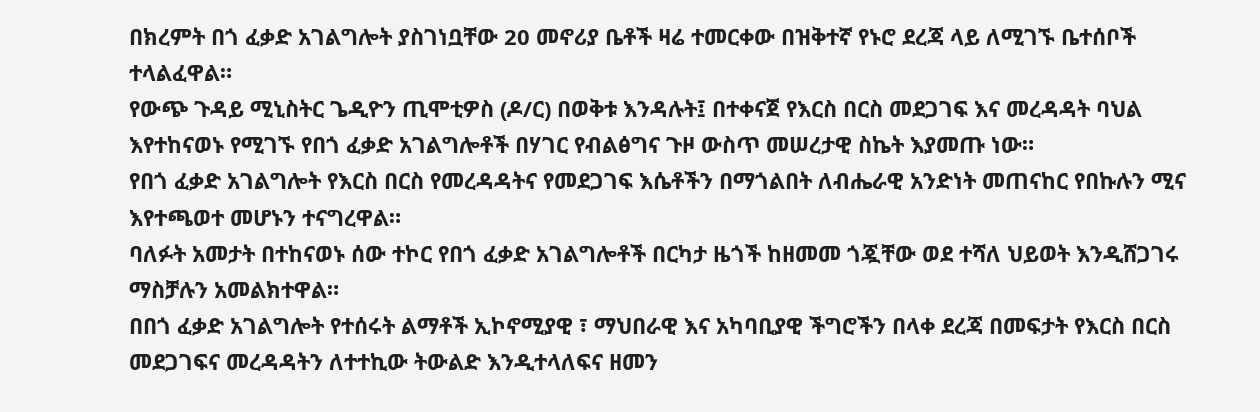በክረምት በጎ ፈቃድ አገልግሎት ያስገነቧቸው 20 መኖሪያ ቤቶች ዛሬ ተመርቀው በዝቅተኛ የኑሮ ደረጃ ላይ ለሚገኙ ቤተሰቦች ተላልፈዋል።
የውጭ ጉዳይ ሚኒስትር ጌዲዮን ጢሞቲዎስ (ዶ/ር) በወቅቱ እንዳሉት፤ በተቀናጀ የእርስ በርስ መደጋገፍ እና መረዳዳት ባህል እየተከናወኑ የሚገኙ የበጎ ፈቃድ አገልግሎቶች በሃገር የብልፅግና ጉዞ ውስጥ መሠረታዊ ስኬት እያመጡ ነው።
የበጎ ፈቃድ አገልግሎት የእርስ በርስ የመረዳዳትና የመደጋገፍ እሴቶችን በማጎልበት ለብሔራዊ አንድነት መጠናከር የበኩሉን ሚና እየተጫወተ መሆኑን ተናግረዋል።
ባለፉት አመታት በተከናወኑ ሰው ተኮር የበጎ ፈቃድ አገልግሎቶች በርካታ ዜጎች ከዘመመ ጎጇቸው ወደ ተሻለ ህይወት እንዲሸጋገሩ ማስቻሉን አመልክተዋል።
በበጎ ፈቃድ አገልግሎት የተሰሩት ልማቶች ኢኮኖሚያዊ ፣ ማህበራዊ እና አካባቢያዊ ችግሮችን በላቀ ደረጃ በመፍታት የእርስ በርስ መደጋገፍና መረዳዳትን ለተተኪው ትውልድ እንዲተላለፍና ዘመን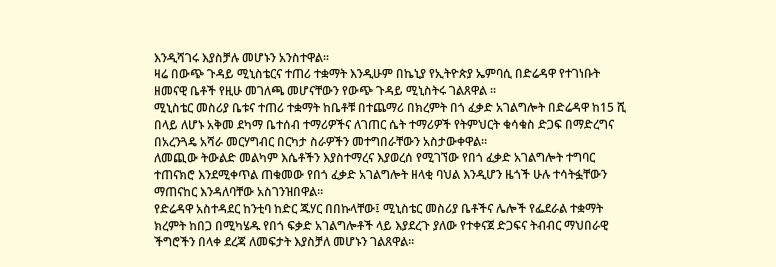እንዲሻገሩ እያስቻሉ መሆኑን አንስተዋል።
ዛሬ በውጭ ጉዳይ ሚኒስቴርና ተጠሪ ተቋማት እንዲሁም በኬኒያ የኢትዮጵያ ኤምባሲ በድሬዳዋ የተገነቡት ዘመናዊ ቤቶች የዚሁ መገለጫ መሆናቸውን የውጭ ጉዳይ ሚኒስትሩ ገልጸዋል ።
ሚኒስቴር መስሪያ ቤቱና ተጠሪ ተቋማት ከቤቶቹ በተጨማሪ በክረምት በጎ ፈቃድ አገልግሎት በድሬዳዋ ከ15 ሺ በላይ ለሆኑ አቅመ ደካማ ቤተሰብ ተማሪዎችና ለገጠር ሴት ተማሪዎች የትምህርት ቁሳቁስ ድጋፍ በማድረግና በአረንጓዴ አሻራ መርሃግብር በርካታ ስራዎችን መተግበራቸውን አስታውቀዋል።
ለመጪው ትውልድ መልካም እሴቶችን እያስተማረና እያወረሰ የሚገኘው የበጎ ፈቃድ አገልግሎት ተግባር ተጠናክሮ እንደሚቀጥል ጠቁመው የበጎ ፈቃድ አገልግሎት ዘላቂ ባህል እንዲሆን ዜጎች ሁሉ ተሳትፏቸውን ማጠናከር እንዳለባቸው አስገንዝበዋል።
የድሬዳዋ አስተዳደር ከንቲባ ከድር ጁሃር በበኩላቸው፤ ሚኒስቴር መስሪያ ቤቶችና ሌሎች የፌደራል ተቋማት ክረምት ከበጋ በሚካሄዱ የበጎ ፍቃድ አገልግሎቶች ላይ እያደረጉ ያለው የተቀናጀ ድጋፍና ትብብር ማህበራዊ ችግሮችን በላቀ ደረጃ ለመፍታት እያስቻለ መሆኑን ገልጸዋል።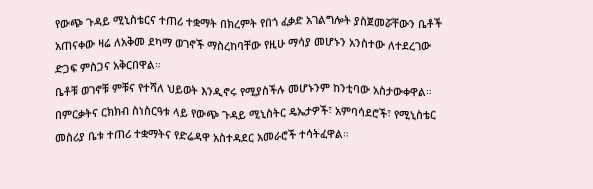የውጭ ጉዳይ ሚኒስቴርና ተጠሪ ተቋማት በክረምት የበጎ ፈቃድ አገልግሎት ያስጀመሯቸውን ቤቶች አጠናቀው ዛሬ ለአቅመ ደካማ ወገኖች ማስረከባቸው የዚሁ ማሳያ መሆኑን አንስተው ለተደረገው ድጋፍ ምስጋና አቅርበዋል።
ቤቶቹ ወገኖቹ ምቹና የተሻለ ህይወት እንዲኖሩ የሚያስችሉ መሆኑንም ከንቲባው አስታውቀዋል።
በምርቃትና ርክክብ ስነስርዓቱ ላይ የውጭ ጉዳይ ሚኒስትር ዴኤታዎች፣ አምባሳደሮች፣ የሚኒስቴር መስሪያ ቤቱ ተጠሪ ተቋማትና የድሬዳዋ አስተዳደር አመራሮች ተሳትፈዋል።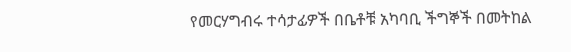የመርሃግብሩ ተሳታፊዎች በቤቶቹ አካባቢ ችግኞች በመትከል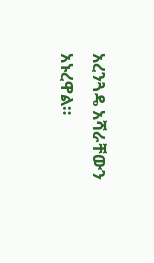አረንጓዴ አሻራቸውን አኑረዋል።